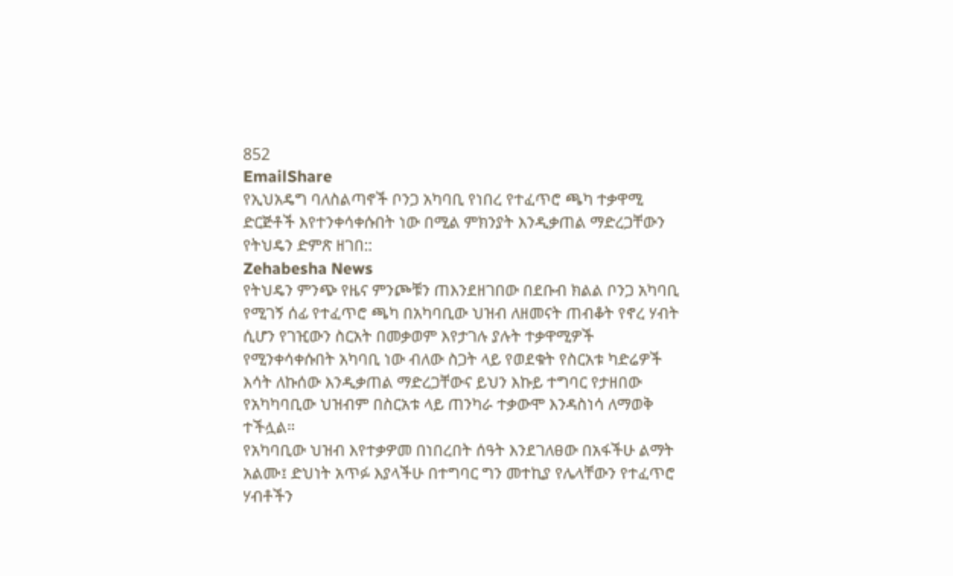852
EmailShare
የኢህአዴግ ባለስልጣኖች ቦንጋ አካባቢ የነበረ የተፈጥሮ ጫካ ተቃዋሚ ድርጅቶች እየተንቀሳቀሱበት ነው በሚል ምክንያት እንዲቃጠል ማድረጋቸውን የትህዴን ድምጽ ዘገበ::
Zehabesha News
የትህዴን ምንጭ የዜና ምንጮቹን ጠእንደዘገበው በደቡብ ክልል ቦንጋ አካባቢ የሚገኝ ሰፊ የተፈጥሮ ጫካ በአካባቢው ህዝብ ለዘመናት ጠብቆት የኖረ ሃብት ሲሆን የገዢውን ስርአት በመቃወም እየታገሉ ያሉት ተቃዋሚዎች የሚንቀሳቀሱበት አካባቢ ነው ብለው ስጋት ላይ የወደቁት የስርአቱ ካድሬዎች እሳት ለኩሰው እንዲቃጠል ማድረጋቸውና ይህን እኩይ ተግባር የታዘበው የአካካባቢው ህዝብም በስርአቱ ላይ ጠንካራ ተቃውሞ እንዳስነሳ ለማወቅ ተችሏል።
የአካባቢው ህዝብ እየተቃዎመ በነበረበት ሰዓት እንደገለፀው በአፋችሁ ልማት አልሙ፤ ድህነት አጥፉ እያላችሁ በተግባር ግን መተኪያ የሌላቸውን የተፈጥሮ ሃብቶችን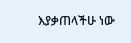እያቃጠላችሁ ነው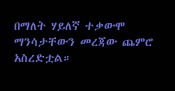በማለት ሃይለኛ ተቃውሞ ማንሳታቸውን መረጃው ጨምሮ አስረድቷል።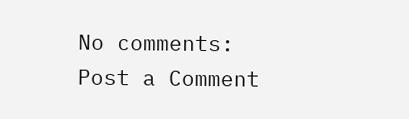No comments:
Post a Comment